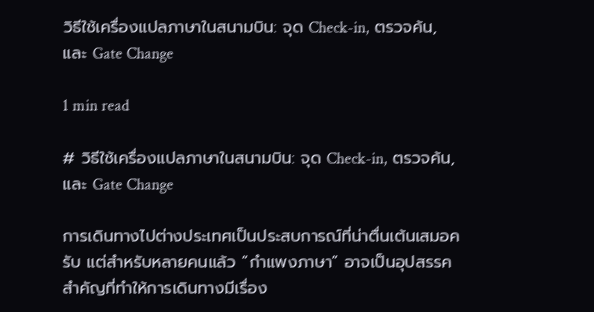วิธีใช้เครื่องแปลภาษาในสนามบิน: จุด Check-in, ตรวจค้น, และ Gate Change

1 min read

# วิธีใช้เครื่องแปลภาษาในสนามบิน: จุด Check-in, ตรวจค้น, และ Gate Change

การเดินทางไปต่างประเทศเป็นประสบการณ์ที่น่าตื่นเต้นเสมอครับ แต่สำหรับหลายคนแล้ว “กำแพงภาษา” อาจเป็นอุปสรรคสำคัญที่ทำให้การเดินทางมีเรื่อง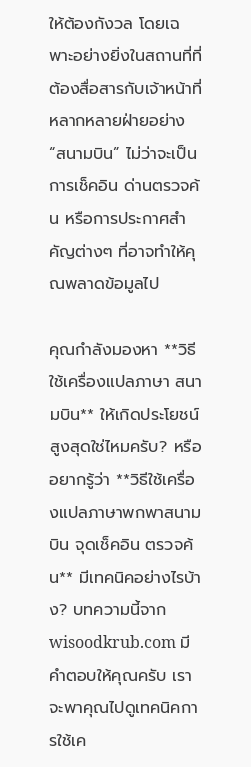ให้ต้องกังวล โดยเฉพาะอย่างยิ่งในสถานที่ที่ต้องสื่อสารกับเจ้าหน้าที่หลากหลายฝ่ายอย่าง “สนามบิน” ไม่ว่าจะเป็นการเช็คอิน ด่านตรวจค้น หรือการประกาศสำคัญต่างๆ ที่อาจทำให้คุณพลาดข้อมูลไป

คุณกำลังมองหา **วิธีใช้เครื่องแปลภาษา สนามบิน** ให้เกิดประโยชน์สูงสุดใช่ไหมครับ? หรืออยากรู้ว่า **วิธีใช้เครื่องแปลภาษาพกพาสนามบิน จุดเช็คอิน ตรวจค้น** มีเทคนิคอย่างไรบ้าง? บทความนี้จาก wisoodkrub.com มีคำตอบให้คุณครับ เราจะพาคุณไปดูเทคนิคการใช้เค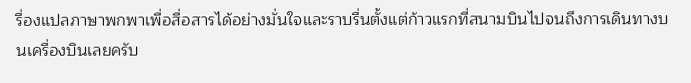รื่องแปลภาษาพกพาเพื่อสื่อสารได้อย่างมั่นใจและราบรื่นตั้งแต่ก้าวแรกที่สนามบินไปจนถึงการเดินทางบนเครื่องบินเลยครับ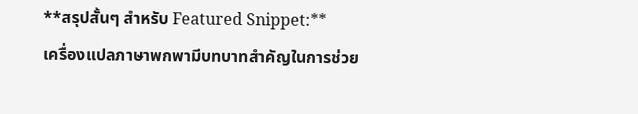**สรุปสั้นๆ สำหรับ Featured Snippet:**
เครื่องแปลภาษาพกพามีบทบาทสำคัญในการช่วย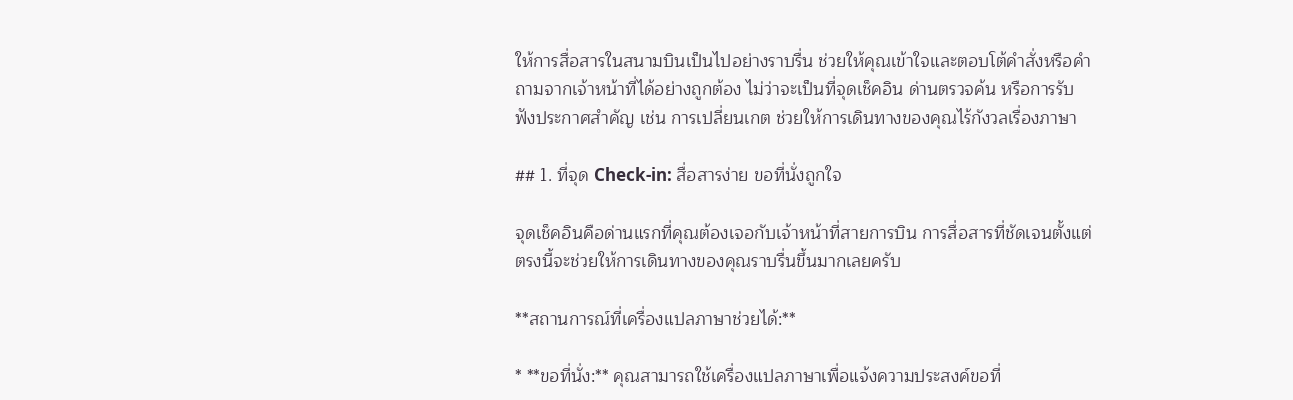ให้การสื่อสารในสนามบินเป็นไปอย่างราบรื่น ช่วยให้คุณเข้าใจและตอบโต้คำสั่งหรือคำถามจากเจ้าหน้าที่ได้อย่างถูกต้อง ไม่ว่าจะเป็นที่จุดเช็คอิน ด่านตรวจค้น หรือการรับฟังประกาศสำคัญ เช่น การเปลี่ยนเกต ช่วยให้การเดินทางของคุณไร้กังวลเรื่องภาษา

## 1. ที่จุด Check-in: สื่อสารง่าย ขอที่นั่งถูกใจ

จุดเช็คอินคือด่านแรกที่คุณต้องเจอกับเจ้าหน้าที่สายการบิน การสื่อสารที่ชัดเจนตั้งแต่ตรงนี้จะช่วยให้การเดินทางของคุณราบรื่นขึ้นมากเลยครับ

**สถานการณ์ที่เครื่องแปลภาษาช่วยได้:**

* **ขอที่นั่ง:** คุณสามารถใช้เครื่องแปลภาษาเพื่อแจ้งความประสงค์ขอที่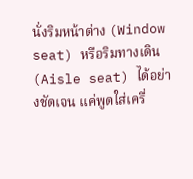นั่งริมหน้าต่าง (Window seat) หรือริมทางเดิน (Aisle seat) ได้อย่างชัดเจน แค่พูดใส่เครื่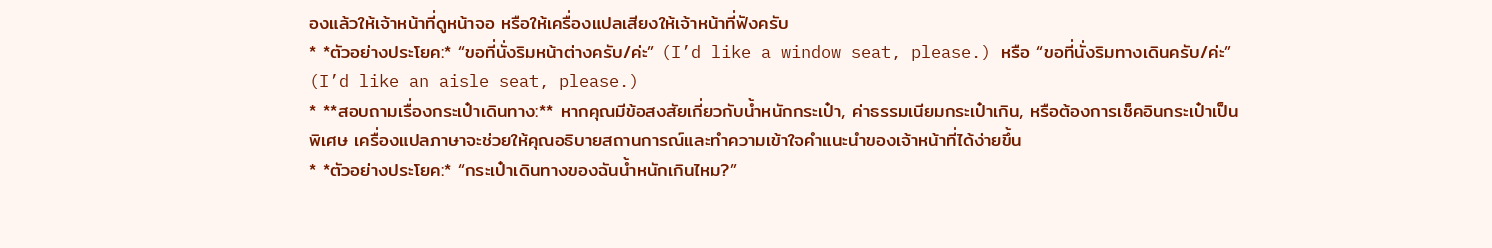องแล้วให้เจ้าหน้าที่ดูหน้าจอ หรือให้เครื่องแปลเสียงให้เจ้าหน้าที่ฟังครับ
* *ตัวอย่างประโยค:* “ขอที่นั่งริมหน้าต่างครับ/ค่ะ” (I’d like a window seat, please.) หรือ “ขอที่นั่งริมทางเดินครับ/ค่ะ” (I’d like an aisle seat, please.)
* **สอบถามเรื่องกระเป๋าเดินทาง:** หากคุณมีข้อสงสัยเกี่ยวกับน้ำหนักกระเป๋า, ค่าธรรมเนียมกระเป๋าเกิน, หรือต้องการเช็คอินกระเป๋าเป็นพิเศษ เครื่องแปลภาษาจะช่วยให้คุณอธิบายสถานการณ์และทำความเข้าใจคำแนะนำของเจ้าหน้าที่ได้ง่ายขึ้น
* *ตัวอย่างประโยค:* “กระเป๋าเดินทางของฉันน้ำหนักเกินไหม?”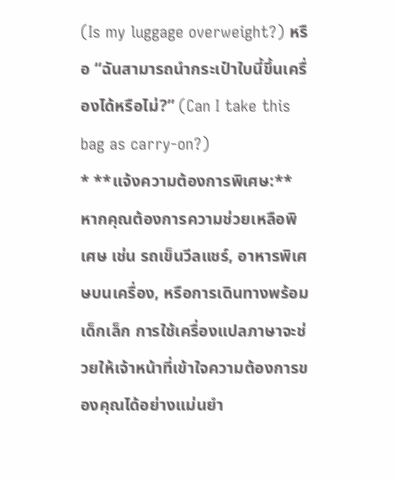(Is my luggage overweight?) หรือ “ฉันสามารถนำกระเป๋าใบนี้ขึ้นเครื่องได้หรือไม่?” (Can I take this bag as carry-on?)
* **แจ้งความต้องการพิเศษ:** หากคุณต้องการความช่วยเหลือพิเศษ เช่น รถเข็นวีลแชร์, อาหารพิเศษบนเครื่อง, หรือการเดินทางพร้อมเด็กเล็ก การใช้เครื่องแปลภาษาจะช่วยให้เจ้าหน้าที่เข้าใจความต้องการของคุณได้อย่างแม่นยำ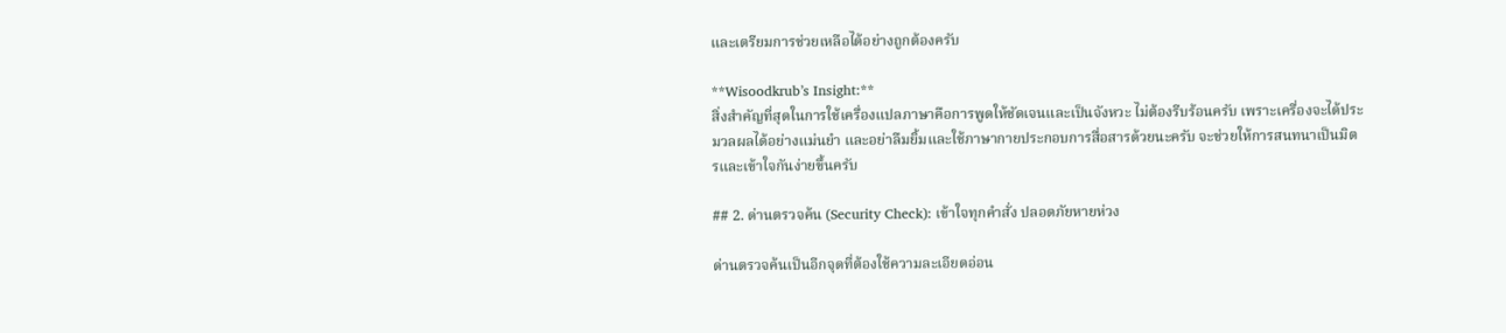และเตรียมการช่วยเหลือได้อย่างถูกต้องครับ

**Wisoodkrub’s Insight:**
สิ่งสำคัญที่สุดในการใช้เครื่องแปลภาษาคือการพูดให้ชัดเจนและเป็นจังหวะ ไม่ต้องรีบร้อนครับ เพราะเครื่องจะได้ประมวลผลได้อย่างแม่นยำ และอย่าลืมยิ้มและใช้ภาษากายประกอบการสื่อสารด้วยนะครับ จะช่วยให้การสนทนาเป็นมิตรและเข้าใจกันง่ายขึ้นครับ

## 2. ด่านตรวจค้น (Security Check): เข้าใจทุกคำสั่ง ปลอดภัยหายห่วง

ด่านตรวจค้นเป็นอีกจุดที่ต้องใช้ความละเอียดอ่อน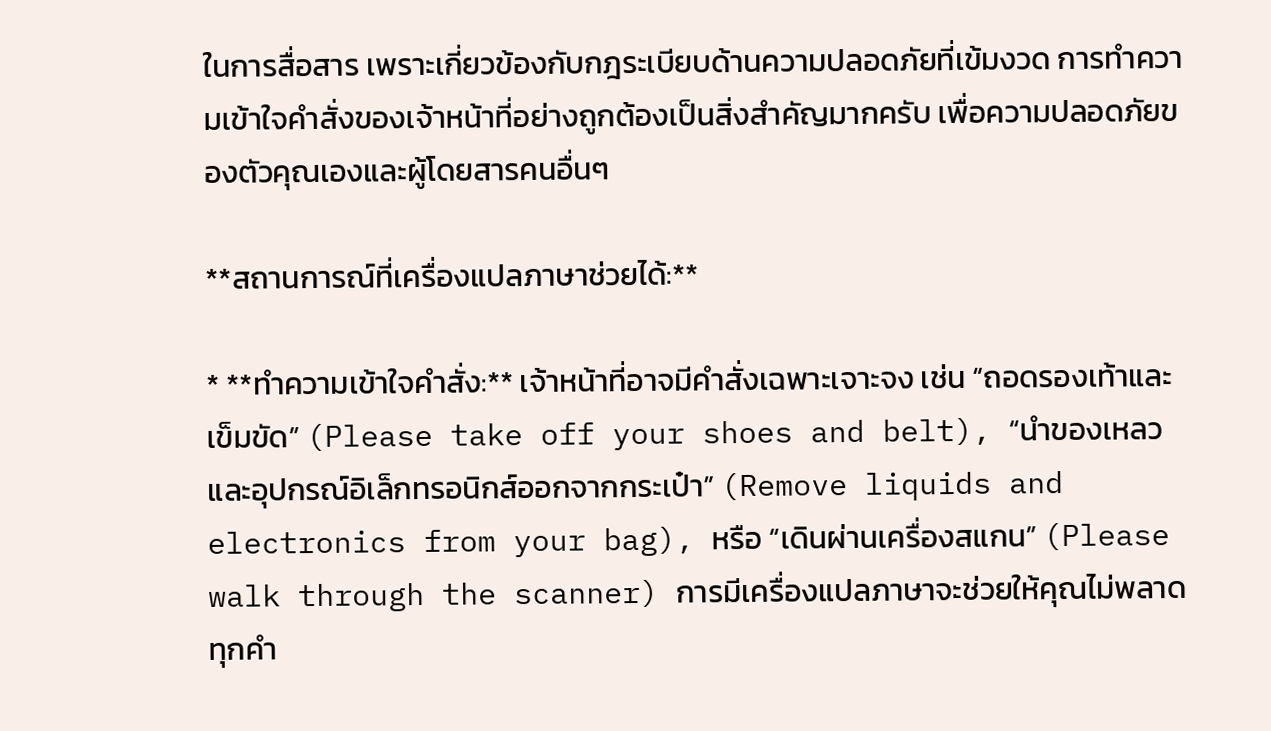ในการสื่อสาร เพราะเกี่ยวข้องกับกฎระเบียบด้านความปลอดภัยที่เข้มงวด การทำความเข้าใจคำสั่งของเจ้าหน้าที่อย่างถูกต้องเป็นสิ่งสำคัญมากครับ เพื่อความปลอดภัยของตัวคุณเองและผู้โดยสารคนอื่นๆ

**สถานการณ์ที่เครื่องแปลภาษาช่วยได้:**

* **ทำความเข้าใจคำสั่ง:** เจ้าหน้าที่อาจมีคำสั่งเฉพาะเจาะจง เช่น “ถอดรองเท้าและเข็มขัด” (Please take off your shoes and belt), “นำของเหลวและอุปกรณ์อิเล็กทรอนิกส์ออกจากกระเป๋า” (Remove liquids and electronics from your bag), หรือ “เดินผ่านเครื่องสแกน” (Please walk through the scanner) การมีเครื่องแปลภาษาจะช่วยให้คุณไม่พลาดทุกคำ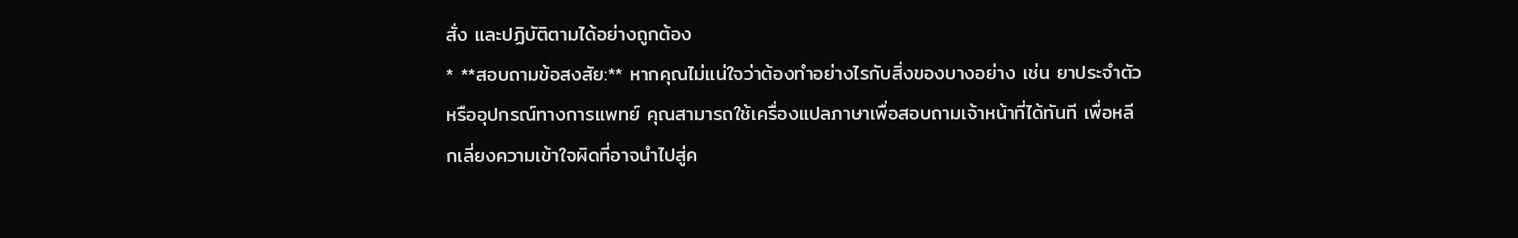สั่ง และปฏิบัติตามได้อย่างถูกต้อง
* **สอบถามข้อสงสัย:** หากคุณไม่แน่ใจว่าต้องทำอย่างไรกับสิ่งของบางอย่าง เช่น ยาประจำตัว หรืออุปกรณ์ทางการแพทย์ คุณสามารถใช้เครื่องแปลภาษาเพื่อสอบถามเจ้าหน้าที่ได้ทันที เพื่อหลีกเลี่ยงความเข้าใจผิดที่อาจนำไปสู่ค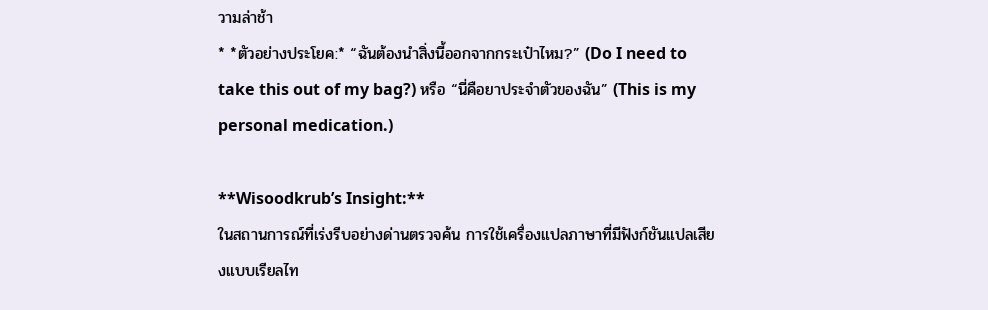วามล่าช้า
* *ตัวอย่างประโยค:* “ฉันต้องนำสิ่งนี้ออกจากกระเป๋าไหม?” (Do I need to take this out of my bag?) หรือ “นี่คือยาประจำตัวของฉัน” (This is my personal medication.)

**Wisoodkrub’s Insight:**
ในสถานการณ์ที่เร่งรีบอย่างด่านตรวจค้น การใช้เครื่องแปลภาษาที่มีฟังก์ชันแปลเสียงแบบเรียลไท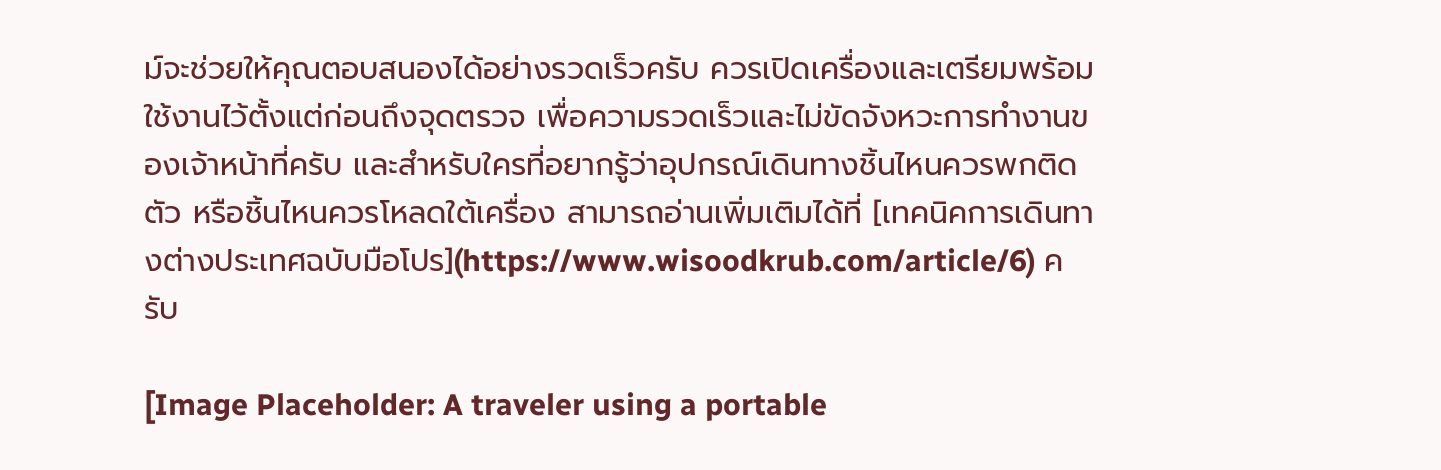ม์จะช่วยให้คุณตอบสนองได้อย่างรวดเร็วครับ ควรเปิดเครื่องและเตรียมพร้อมใช้งานไว้ตั้งแต่ก่อนถึงจุดตรวจ เพื่อความรวดเร็วและไม่ขัดจังหวะการทำงานของเจ้าหน้าที่ครับ และสำหรับใครที่อยากรู้ว่าอุปกรณ์เดินทางชิ้นไหนควรพกติดตัว หรือชิ้นไหนควรโหลดใต้เครื่อง สามารถอ่านเพิ่มเติมได้ที่ [เทคนิคการเดินทางต่างประเทศฉบับมือโปร](https://www.wisoodkrub.com/article/6) ครับ

[Image Placeholder: A traveler using a portable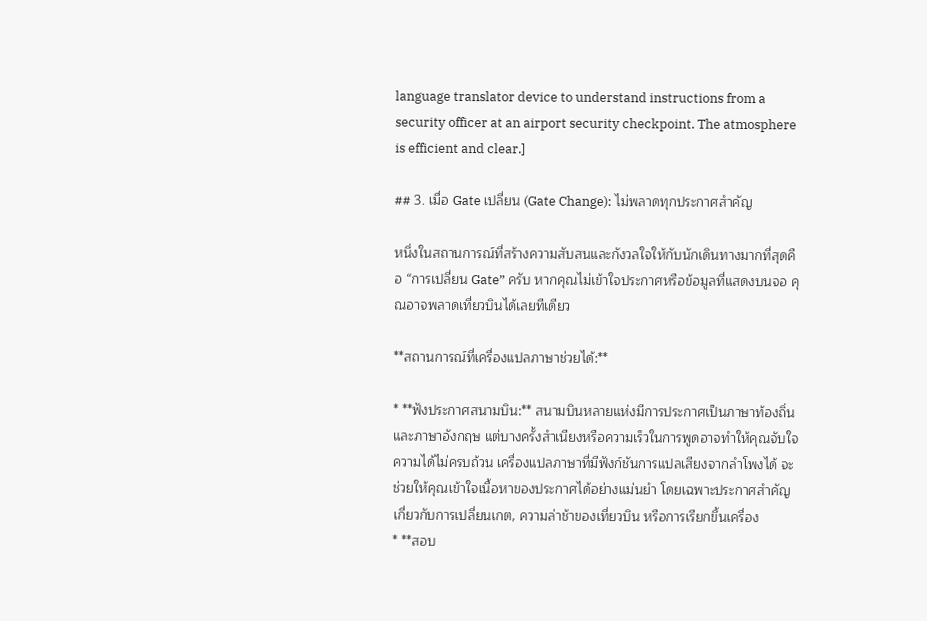language translator device to understand instructions from a security officer at an airport security checkpoint. The atmosphere is efficient and clear.]

## 3. เมื่อ Gate เปลี่ยน (Gate Change): ไม่พลาดทุกประกาศสำคัญ

หนึ่งในสถานการณ์ที่สร้างความสับสนและกังวลใจให้กับนักเดินทางมากที่สุดคือ “การเปลี่ยน Gate” ครับ หากคุณไม่เข้าใจประกาศหรือข้อมูลที่แสดงบนจอ คุณอาจพลาดเที่ยวบินได้เลยทีเดียว

**สถานการณ์ที่เครื่องแปลภาษาช่วยได้:**

* **ฟังประกาศสนามบิน:** สนามบินหลายแห่งมีการประกาศเป็นภาษาท้องถิ่นและภาษาอังกฤษ แต่บางครั้งสำเนียงหรือความเร็วในการพูดอาจทำให้คุณจับใจความได้ไม่ครบถ้วน เครื่องแปลภาษาที่มีฟังก์ชันการแปลเสียงจากลำโพงได้ จะช่วยให้คุณเข้าใจเนื้อหาของประกาศได้อย่างแม่นยำ โดยเฉพาะประกาศสำคัญเกี่ยวกับการเปลี่ยนเกต, ความล่าช้าของเที่ยวบิน หรือการเรียกขึ้นเครื่อง
* **สอบ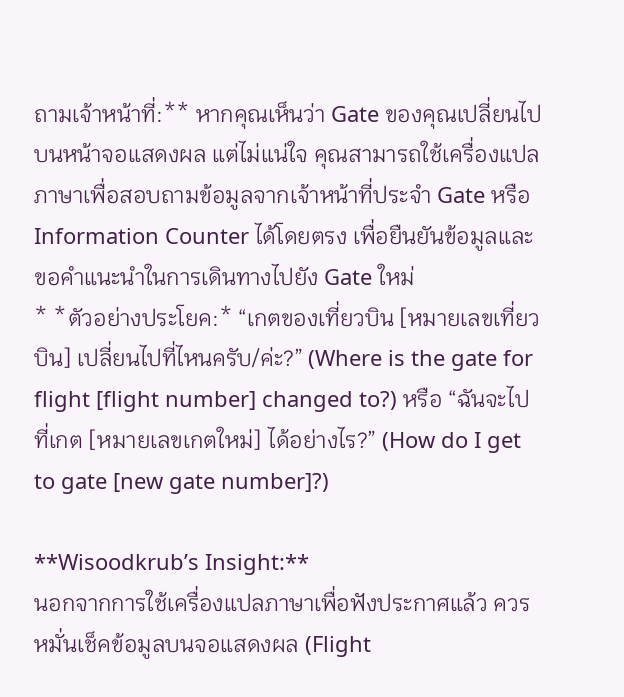ถามเจ้าหน้าที่:** หากคุณเห็นว่า Gate ของคุณเปลี่ยนไปบนหน้าจอแสดงผล แต่ไม่แน่ใจ คุณสามารถใช้เครื่องแปลภาษาเพื่อสอบถามข้อมูลจากเจ้าหน้าที่ประจำ Gate หรือ Information Counter ได้โดยตรง เพื่อยืนยันข้อมูลและขอคำแนะนำในการเดินทางไปยัง Gate ใหม่
* *ตัวอย่างประโยค:* “เกตของเที่ยวบิน [หมายเลขเที่ยวบิน] เปลี่ยนไปที่ไหนครับ/ค่ะ?” (Where is the gate for flight [flight number] changed to?) หรือ “ฉันจะไปที่เกต [หมายเลขเกตใหม่] ได้อย่างไร?” (How do I get to gate [new gate number]?)

**Wisoodkrub’s Insight:**
นอกจากการใช้เครื่องแปลภาษาเพื่อฟังประกาศแล้ว ควรหมั่นเช็คข้อมูลบนจอแสดงผล (Flight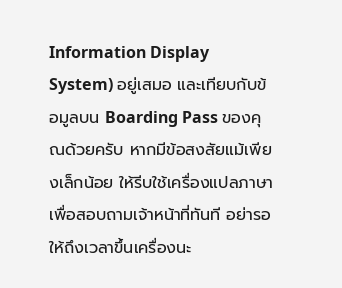Information Display System) อยู่เสมอ และเทียบกับข้อมูลบน Boarding Pass ของคุณด้วยครับ หากมีข้อสงสัยแม้เพียงเล็กน้อย ให้รีบใช้เครื่องแปลภาษาเพื่อสอบถามเจ้าหน้าที่ทันที อย่ารอให้ถึงเวลาขึ้นเครื่องนะ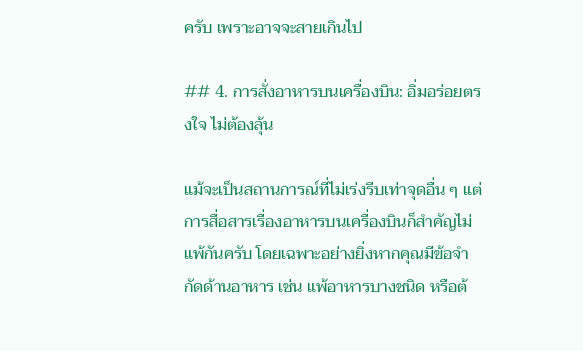ครับ เพราะอาจจะสายเกินไป

## 4. การสั่งอาหารบนเครื่องบิน: อิ่มอร่อยตรงใจ ไม่ต้องลุ้น

แม้จะเป็นสถานการณ์ที่ไม่เร่งรีบเท่าจุดอื่น ๆ แต่การสื่อสารเรื่องอาหารบนเครื่องบินก็สำคัญไม่แพ้กันครับ โดยเฉพาะอย่างยิ่งหากคุณมีข้อจำกัดด้านอาหาร เช่น แพ้อาหารบางชนิด หรือต้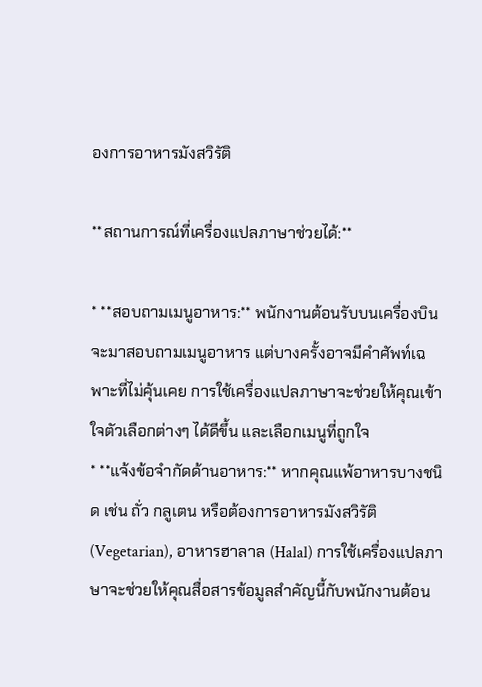องการอาหารมังสวิรัติ

**สถานการณ์ที่เครื่องแปลภาษาช่วยได้:**

* **สอบถามเมนูอาหาร:** พนักงานต้อนรับบนเครื่องบินจะมาสอบถามเมนูอาหาร แต่บางครั้งอาจมีคำศัพท์เฉพาะที่ไม่คุ้นเคย การใช้เครื่องแปลภาษาจะช่วยให้คุณเข้าใจตัวเลือกต่างๆ ได้ดีขึ้น และเลือกเมนูที่ถูกใจ
* **แจ้งข้อจำกัดด้านอาหาร:** หากคุณแพ้อาหารบางชนิด เช่น ถั่ว กลูเตน หรือต้องการอาหารมังสวิรัติ (Vegetarian), อาหารฮาลาล (Halal) การใช้เครื่องแปลภาษาจะช่วยให้คุณสื่อสารข้อมูลสำคัญนี้กับพนักงานต้อน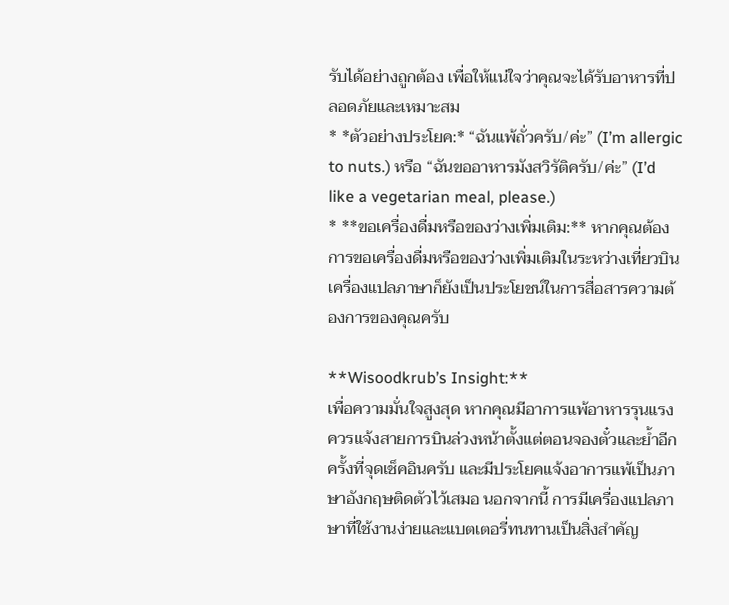รับได้อย่างถูกต้อง เพื่อให้แน่ใจว่าคุณจะได้รับอาหารที่ปลอดภัยและเหมาะสม
* *ตัวอย่างประโยค:* “ฉันแพ้ถั่วครับ/ค่ะ” (I’m allergic to nuts.) หรือ “ฉันขออาหารมังสวิรัติครับ/ค่ะ” (I’d like a vegetarian meal, please.)
* **ขอเครื่องดื่มหรือของว่างเพิ่มเติม:** หากคุณต้องการขอเครื่องดื่มหรือของว่างเพิ่มเติมในระหว่างเที่ยวบิน เครื่องแปลภาษาก็ยังเป็นประโยชน์ในการสื่อสารความต้องการของคุณครับ

**Wisoodkrub’s Insight:**
เพื่อความมั่นใจสูงสุด หากคุณมีอาการแพ้อาหารรุนแรง ควรแจ้งสายการบินล่วงหน้าตั้งแต่ตอนจองตั๋วและย้ำอีกครั้งที่จุดเช็คอินครับ และมีประโยคแจ้งอาการแพ้เป็นภาษาอังกฤษติดตัวไว้เสมอ นอกจากนี้ การมีเครื่องแปลภาษาที่ใช้งานง่ายและแบตเตอรี่ทนทานเป็นสิ่งสำคัญ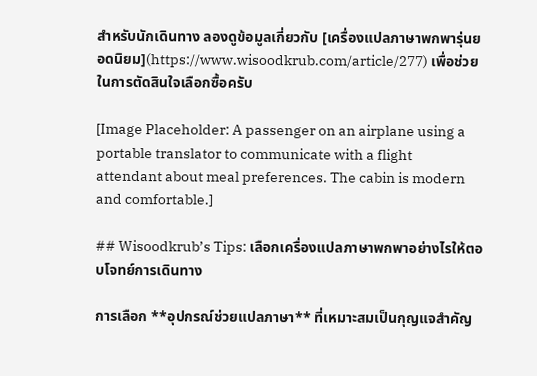สำหรับนักเดินทาง ลองดูข้อมูลเกี่ยวกับ [เครื่องแปลภาษาพกพารุ่นยอดนิยม](https://www.wisoodkrub.com/article/277) เพื่อช่วยในการตัดสินใจเลือกซื้อครับ

[Image Placeholder: A passenger on an airplane using a portable translator to communicate with a flight attendant about meal preferences. The cabin is modern and comfortable.]

## Wisoodkrub’s Tips: เลือกเครื่องแปลภาษาพกพาอย่างไรให้ตอบโจทย์การเดินทาง

การเลือก **อุปกรณ์ช่วยแปลภาษา** ที่เหมาะสมเป็นกุญแจสำคัญ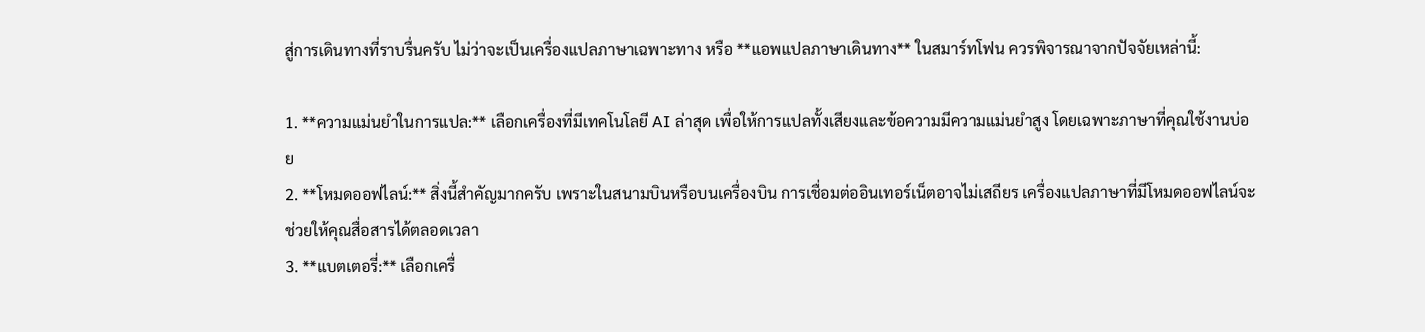สู่การเดินทางที่ราบรื่นครับ ไม่ว่าจะเป็นเครื่องแปลภาษาเฉพาะทาง หรือ **แอพแปลภาษาเดินทาง** ในสมาร์ทโฟน ควรพิจารณาจากปัจจัยเหล่านี้:

1. **ความแม่นยำในการแปล:** เลือกเครื่องที่มีเทคโนโลยี AI ล่าสุด เพื่อให้การแปลทั้งเสียงและข้อความมีความแม่นยำสูง โดยเฉพาะภาษาที่คุณใช้งานบ่อย
2. **โหมดออฟไลน์:** สิ่งนี้สำคัญมากครับ เพราะในสนามบินหรือบนเครื่องบิน การเชื่อมต่ออินเทอร์เน็ตอาจไม่เสถียร เครื่องแปลภาษาที่มีโหมดออฟไลน์จะช่วยให้คุณสื่อสารได้ตลอดเวลา
3. **แบตเตอรี่:** เลือกเครื่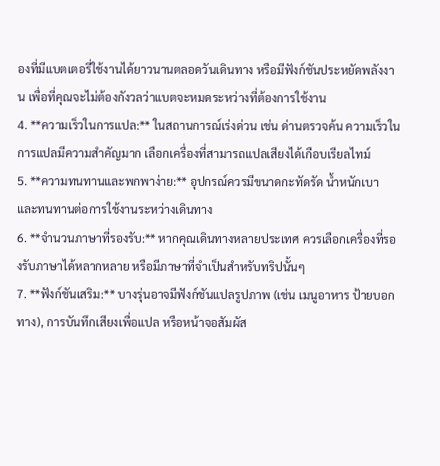องที่มีแบตเตอรี่ใช้งานได้ยาวนานตลอดวันเดินทาง หรือมีฟังก์ชันประหยัดพลังงาน เพื่อที่คุณจะไม่ต้องกังวลว่าแบตจะหมดระหว่างที่ต้องการใช้งาน
4. **ความเร็วในการแปล:** ในสถานการณ์เร่งด่วน เช่น ด่านตรวจค้น ความเร็วในการแปลมีความสำคัญมาก เลือกเครื่องที่สามารถแปลเสียงได้เกือบเรียลไทม์
5. **ความทนทานและพกพาง่าย:** อุปกรณ์ควรมีขนาดกะทัดรัด น้ำหนักเบา และทนทานต่อการใช้งานระหว่างเดินทาง
6. **จำนวนภาษาที่รองรับ:** หากคุณเดินทางหลายประเทศ ควรเลือกเครื่องที่รองรับภาษาได้หลากหลาย หรือมีภาษาที่จำเป็นสำหรับทริปนั้นๆ
7. **ฟังก์ชันเสริม:** บางรุ่นอาจมีฟังก์ชันแปลรูปภาพ (เช่น เมนูอาหาร ป้ายบอกทาง), การบันทึกเสียงเพื่อแปล หรือหน้าจอสัมผัส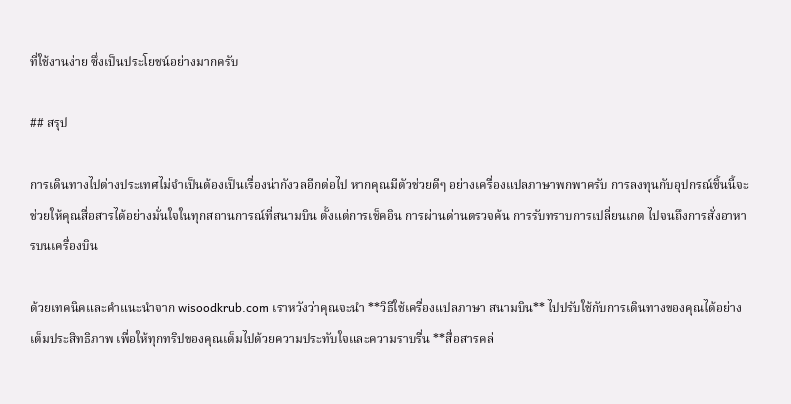ที่ใช้งานง่าย ซึ่งเป็นประโยชน์อย่างมากครับ

## สรุป

การเดินทางไปต่างประเทศไม่จำเป็นต้องเป็นเรื่องน่ากังวลอีกต่อไป หากคุณมีตัวช่วยดีๆ อย่างเครื่องแปลภาษาพกพาครับ การลงทุนกับอุปกรณ์ชิ้นนี้จะช่วยให้คุณสื่อสารได้อย่างมั่นใจในทุกสถานการณ์ที่สนามบิน ตั้งแต่การเช็คอิน การผ่านด่านตรวจค้น การรับทราบการเปลี่ยนเกต ไปจนถึงการสั่งอาหารบนเครื่องบิน

ด้วยเทคนิคและคำแนะนำจาก wisoodkrub.com เราหวังว่าคุณจะนำ **วิธีใช้เครื่องแปลภาษา สนามบิน** ไปปรับใช้กับการเดินทางของคุณได้อย่างเต็มประสิทธิภาพ เพื่อให้ทุกทริปของคุณเต็มไปด้วยความประทับใจและความราบรื่น **สื่อสารคล่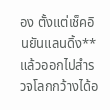อง ตั้งแต่เช็คอินยันแลนดิ้ง** แล้วออกไปสำรวจโลกกว้างได้อ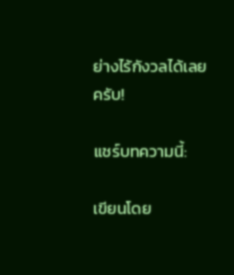ย่างไร้กังวลได้เลยครับ!

แชร์บทความนี้:

เขียนโดย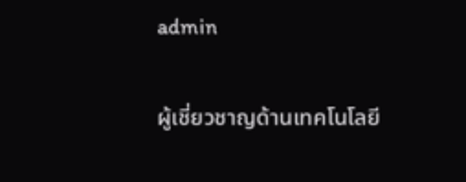admin

ผู้เชี่ยวชาญด้านเทคโนโลยี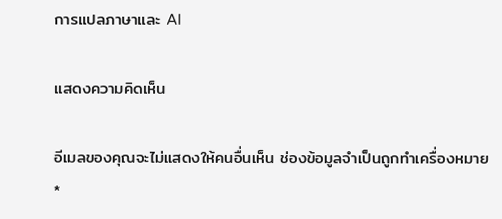การแปลภาษาและ AI

แสดงความคิดเห็น

อีเมลของคุณจะไม่แสดงให้คนอื่นเห็น ช่องข้อมูลจำเป็นถูกทำเครื่องหมาย *